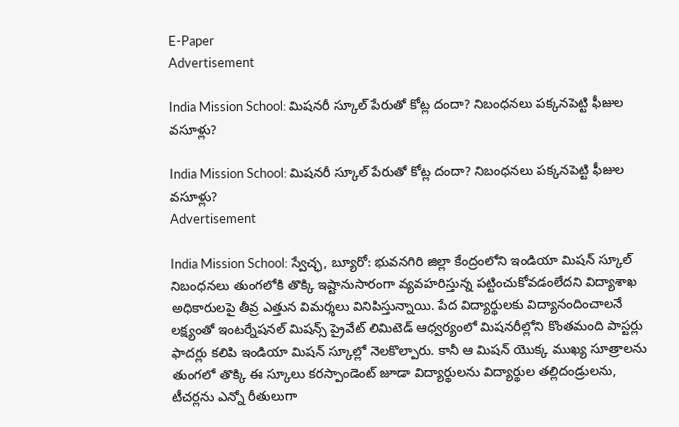E-Paper
Advertisement

India Mission School: మిషనరీ స్కూల్ పేరుతో కోట్ల దందా? నిబంధనలు పక్కనపెట్టి ఫీజుల వసూళ్లు?

India Mission School: మిషనరీ స్కూల్ పేరుతో కోట్ల దందా? నిబంధనలు పక్కనపెట్టి ఫీజుల వసూళ్లు?
Advertisement

India Mission School: స్వేచ్ఛ, బ్యూరో: భువనగిరి జిల్లా కేంద్రంలోని ఇండియా మిషన్ స్కూల్ నిబంధనలు తుంగలోకి తొక్కి ఇష్టానుసారంగా వ్యవహరిస్తున్న పట్టించుకోవడంలేదని విద్యాశాఖ అధికారులపై తీవ్ర ఎత్తున విమర్శలు వినిపిస్తున్నాయి. పేద విద్యార్థులకు విద్యానందించాలనే లక్ష్యంతో ఇంటర్నేషనల్ మిషన్స్ ప్రైవేట్ లిమిటెడ్ ఆధ్వర్యంలో మిషనరీల్లోని కొంతమంది పాస్టర్లు ఫాదర్లు కలిపి ఇండియా మిషన్ స్కూల్లో నెలకొల్పారు. కానీ ఆ మిషన్ యొక్క ముఖ్య సూత్రాలను తుంగలో తొక్కి ఈ స్కూలు కరస్పాండెంట్ జూడా విద్యార్థులను విద్యార్థుల తల్లిదండ్రులను, టీచర్లను ఎన్నో రీతులుగా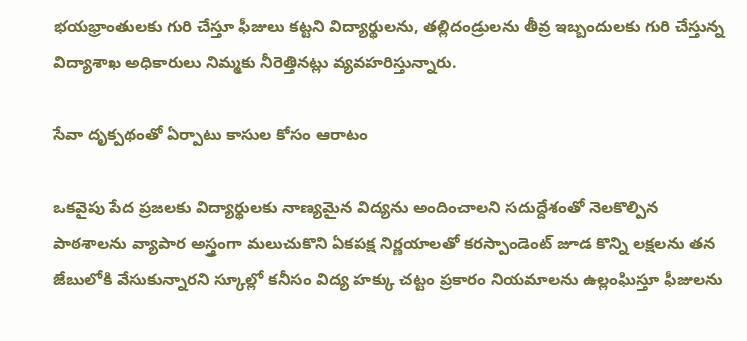భయభ్రాంతులకు గురి చేస్తూ ఫీజులు కట్టని విద్యార్థులను, తల్లిదండ్రులను తీవ్ర ఇబ్బందులకు గురి చేస్తున్న విద్యాశాఖ అధికారులు నిమ్మకు నీరెత్తినట్లు వ్యవహరిస్తున్నారు.

సేవా దృక్పథంతో ఏర్పాటు కాసుల కోసం ఆరాటం

ఒకవైపు పేద ప్రజలకు విద్యార్థులకు నాణ్యమైన విద్యను అందించాలని సదుద్దేశంతో నెలకొల్పిన పాఠశాలను వ్యాపార అస్త్రంగా మలుచుకొని ఏకపక్ష నిర్ణయాలతో కరస్పాండెంట్ జూడ కొన్ని లక్షలను తన జేబులోకి వేసుకున్నారని స్కూల్లో కనీసం విద్య హక్కు చట్టం ప్రకారం నియమాలను ఉల్లంఘిస్తూ ఫీజులను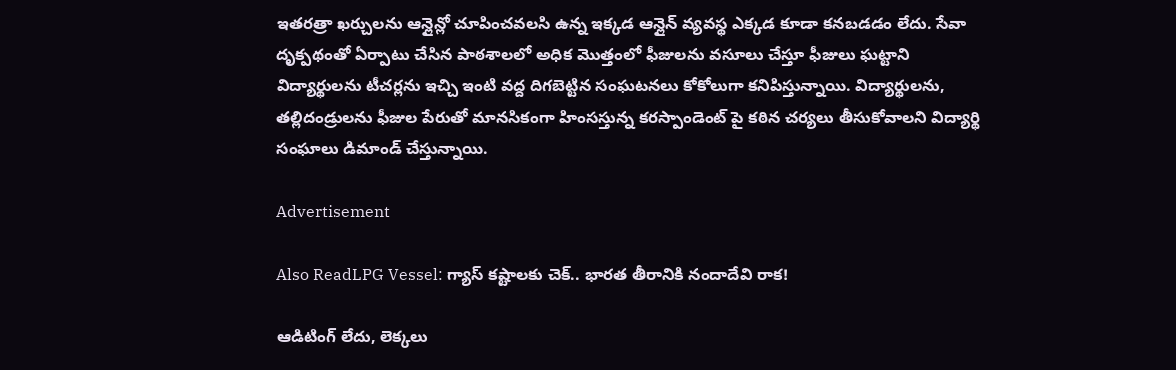ఇతరత్రా ఖర్చులను ఆన్లైన్లో చూపించవలసి ఉన్న ఇక్కడ ఆన్లైన్ వ్యవస్థ ఎక్కడ కూడా కనబడడం లేదు. సేవా దృక్పథంతో ఏర్పాటు చేసిన పాఠశాలలో అధిక మొత్తంలో ఫీజులను వసూలు చేస్తూ ఫీజులు ఘట్టాని విద్యార్థులను టీచర్లను ఇచ్చి ఇంటి వద్ద దిగబెట్టిన సంఘటనలు కోకోలుగా కనిపిస్తున్నాయి. విద్యార్థులను, తల్లిదండ్రులను ఫీజుల పేరుతో మానసికంగా హింసస్తున్న కరస్పాండెంట్ పై కఠిన చర్యలు తీసుకోవాలని విద్యార్థి సంఘాలు డిమాండ్ చేస్తున్నాయి.

Advertisement

Also ReadLPG Vessel: గ్యాస్ కష్టాలకు చెక్.. భారత తీరానికి నందాదేవి రాక!

ఆడిటింగ్ లేదు, లెక్కలు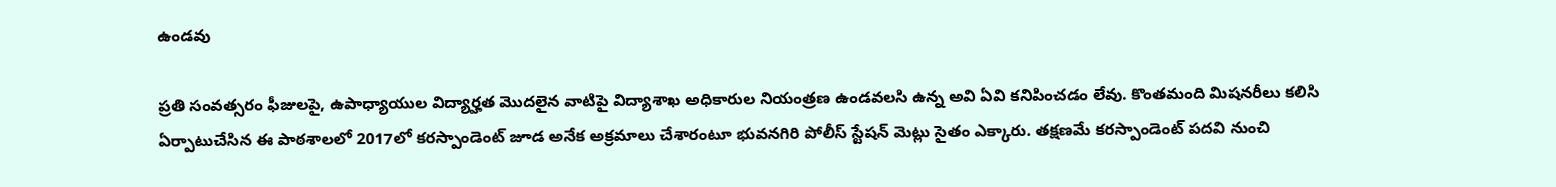ఉండవు

ప్రతి సంవత్సరం ఫీజులపై, ఉపాధ్యాయుల విద్యార్హత మొదలైన వాటిపై విద్యాశాఖ అధికారుల నియంత్రణ ఉండవలసి ఉన్న అవి ఏవి కనిపించడం లేవు. కొంతమంది మిషనరీలు కలిసి ఏర్పాటుచేసిన ఈ పాఠశాలలో 2017లో కరస్పాండెంట్ జూడ అనేక అక్రమాలు చేశారంటూ భువనగిరి పోలీస్ స్టేషన్ మెట్లు సైతం ఎక్కారు. తక్షణమే కరస్పాండెంట్ పదవి నుంచి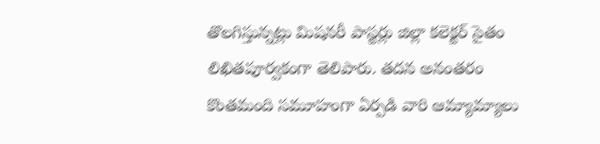తొలగిస్తున్నట్లు మిషనరీ పాస్టర్లు జిల్లా కలెక్టర్ సైతం లిఖితపూర్వకంగా తెలిపారు. తదన అనంతరం కొంతమంది సమూహంగా ఏర్పడి వారి ఆమ్యామ్యాలు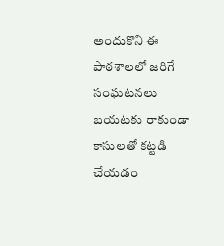అందుకొని ఈ పాఠశాలలో జరిగే సంఘటనలు బయటకు రాకుండా కాసులతో కట్టడి చేయడం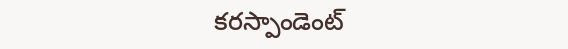కరస్పాండెంట్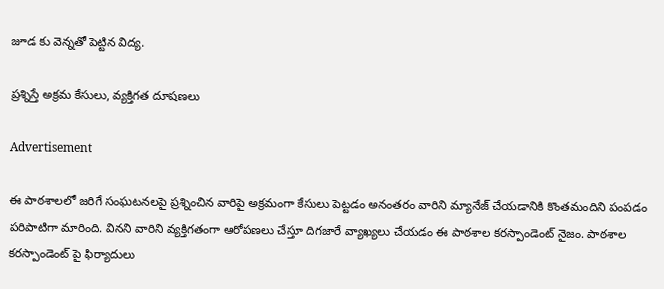జూడ కు వెన్నతో పెట్టిన విద్య.

ప్రశ్నిస్తే అక్రమ కేసులు, వ్యక్తిగత దూషణలు

Advertisement

ఈ పాఠశాలలో జరిగే సంఘటనలపై ప్రశ్నించిన వారిపై అక్రమంగా కేసులు పెట్టడం అనంతరం వారిని మ్యానేజ్ చేయడానికి కొంతమందిని పంపడం పరిపాటిగా మారింది. వినని వారిని వ్యక్తిగతంగా ఆరోపణలు చేస్తూ దిగజారే వ్యాఖ్యలు చేయడం ఈ పాఠశాల కరస్పాండెంట్ నైజం. పాఠశాల కరస్పాండెంట్ పై ఫిర్యాదులు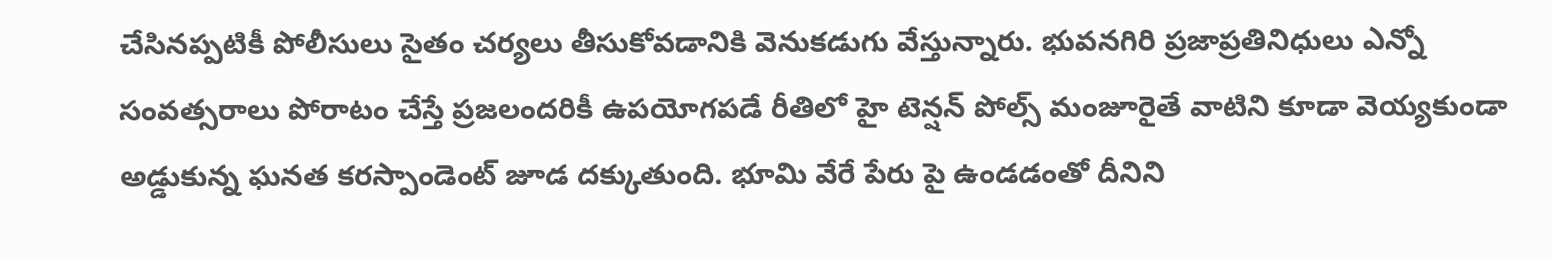చేసినప్పటికీ పోలీసులు సైతం చర్యలు తీసుకోవడానికి వెనుకడుగు వేస్తున్నారు. భువనగిరి ప్రజాప్రతినిధులు ఎన్నో సంవత్సరాలు పోరాటం చేస్తే ప్రజలందరికీ ఉపయోగపడే రీతిలో హై టెన్షన్ పోల్స్ మంజూరైతే వాటిని కూడా వెయ్యకుండా అడ్డుకున్న ఘనత కరస్పాండెంట్ జూడ దక్కుతుంది. భూమి వేరే పేరు పై ఉండడంతో దీనిని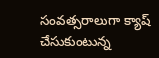సంవత్సరాలుగా క్యాష్ చేసుకుంటున్న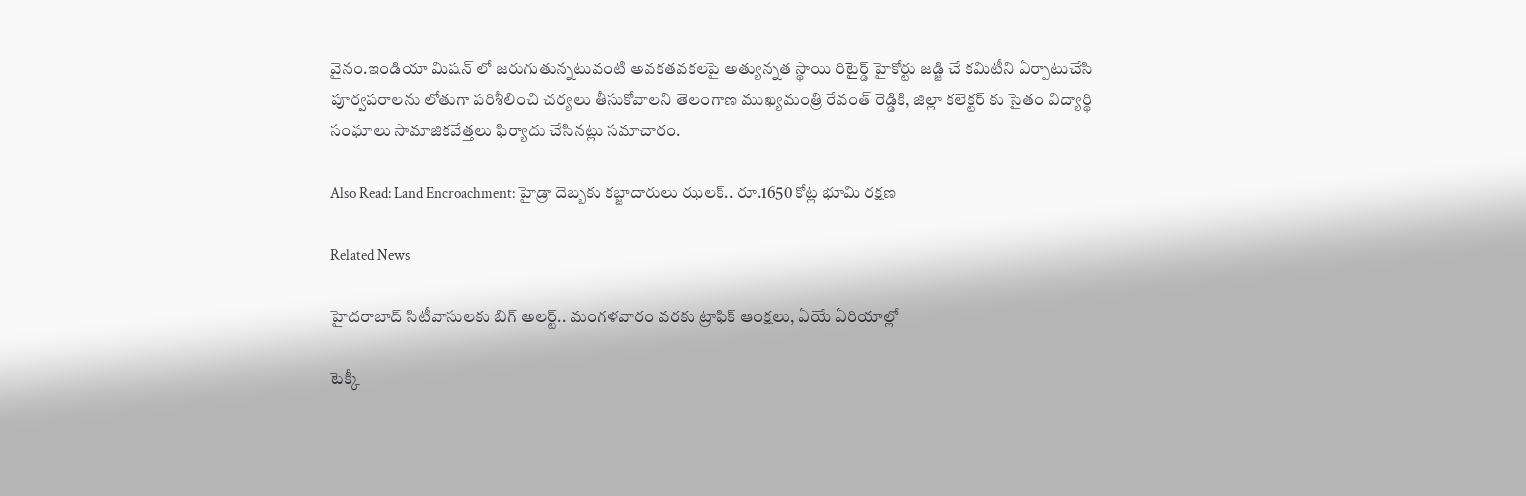వైనం.ఇండియా మిషన్ లో జరుగుతున్నటువంటి అవకతవకలపై అత్యున్నత స్థాయి రిటైర్డ్ హైకోర్టు జడ్జి చే కమిటీని ఏర్పాటుచేసి పూర్వపరాలను లోతుగా పరిశీలించి చర్యలు తీసుకోవాలని తెలంగాణ ముఖ్యమంత్రి రేవంత్ రెడ్డికి, జిల్లా కలెక్టర్ కు సైతం విద్యార్థి సంఘాలు సామాజికవేత్తలు ఫిర్యాదు చేసినట్లు సమాచారం.

Also Read: Land Encroachment: హైడ్రా దెబ్బకు కబ్జాదారులు ఝలక్.. రూ.1650 కోట్ల భూమి రక్షణ

Related News

హైదరాబాద్ సిటీవాసులకు బిగ్ అలర్ట్.. మంగళవారం వరకు ట్రాఫిక్ ఆంక్షలు, ఏయే ఏరియాల్లో

టెక్కీ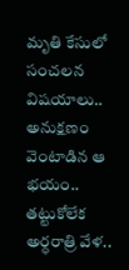మృతి కేసులో సంచలన విషయాలు.. అనుక్షణం వెంటాడిన ఆ భయం.. తట్టుకోలేక అర్ధరాత్రి వేళ..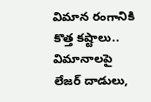విమాన రంగానికి కొత్త కష్టాలు.. విమానాలపై లేజర్ దాడులు,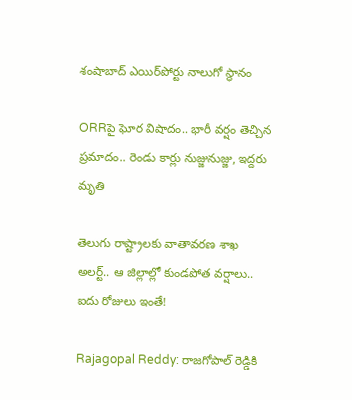శంషాబాద్ ఎయిర్‌పోర్టు నాలుగో స్థానం

ORRపై ఘోర విషాదం.. భారీ వర్షం తెచ్చిన ప్రమాదం.. రెండు కార్లు నుజ్జునుజ్జు, ఇద్దరు మృతి

తెలుగు రాష్ట్రాలకు వాతావరణ శాఖ అలర్ట్.. ఆ జిల్లాల్లో కుండపోత వర్షాలు.. ఐదు రోజులు ఇంతే!

Rajagopal Reddy: రాజగోపాల్ రెడ్డికి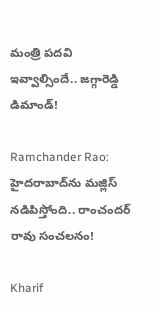మంత్రి పదవి ఇవ్వాల్సిందే.. జగ్గారెడ్డి డిమాండ్!

Ramchander Rao: హైదరాబాద్‌ను మజ్లిస్ నడిపిస్తోంది.. రాంచందర్ రావు సంచలనం!

Kharif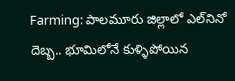Farming: పాలమూరు జిల్లాలో ఎల్‌నినో దెబ్బ.. భూమిలోనే కుళ్ళిపోయిన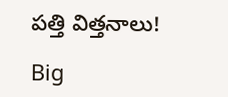పత్తి విత్తనాలు!

Big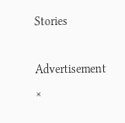Stories

Advertisement
×